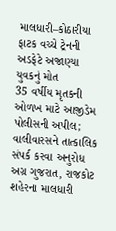માલધારી–કોઠારીયા ફાટક વચ્ચે ટ્રેનની અડફેટે અજાણ્યા યુવકનું મોત
35 વર્ષીય મૃતકની ઓળખ માટે આજીડેમ પોલીસની અપીલ; વાલીવારસને તાત્કાલિક સંપર્ક કરવા અનુરોધ
અગ્ર ગુજરાત, રાજકોટ
શહેરના માલધારી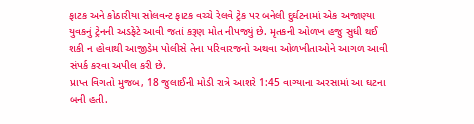ફાટક અને કોઠારીયા સોલવન્ટ ફાટક વચ્ચે રેલવે ટ્રેક પર બનેલી દુર્ઘટનામાં એક અજાણ્યા યુવકનું ટ્રેનની અડફેટે આવી જતાં કરૂણ મોત નીપજ્યું છે. મૃતકની ઓળખ હજુ સુધી થઈ શકી ન હોવાથી આજીડેમ પોલીસે તેના પરિવારજનો અથવા ઓળખીતાઓને આગળ આવી સંપર્ક કરવા અપીલ કરી છે.
પ્રાપ્ત વિગતો મુજબ, 18 જુલાઈની મોડી રાત્રે આશરે 1:45 વાગ્યાના અરસામાં આ ઘટના બની હતી.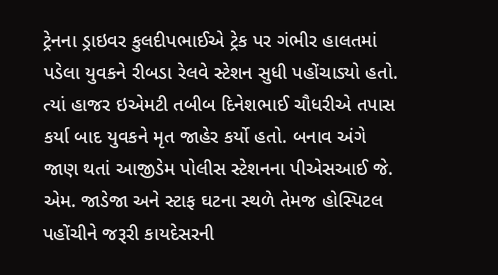ટ્રેનના ડ્રાઇવર કુલદીપભાઈએ ટ્રેક પર ગંભીર હાલતમાં પડેલા યુવકને રીબડા રેલવે સ્ટેશન સુધી પહોંચાડ્યો હતો. ત્યાં હાજર ઇએમટી તબીબ દિનેશભાઈ ચૌધરીએ તપાસ કર્યા બાદ યુવકને મૃત જાહેર કર્યો હતો. બનાવ અંગે જાણ થતાં આજીડેમ પોલીસ સ્ટેશનના પીએસઆઈ જે. એમ. જાડેજા અને સ્ટાફ ઘટના સ્થળે તેમજ હોસ્પિટલ પહોંચીને જરૂરી કાયદેસરની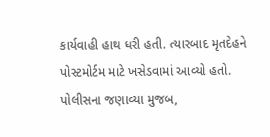કાર્યવાહી હાથ ધરી હતી. ત્યારબાદ મૃતદેહને પોસ્ટમોર્ટમ માટે ખસેડવામાં આવ્યો હતો.
પોલીસના જણાવ્યા મુજબ,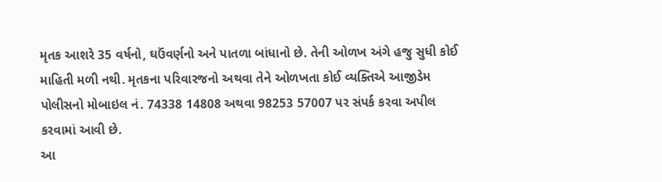મૃતક આશરે 35 વર્ષનો, ઘઉંવર્ણનો અને પાતળા બાંધાનો છે. તેની ઓળખ અંગે હજુ સુધી કોઈ માહિતી મળી નથી. મૃતકના પરિવારજનો અથવા તેને ઓળખતા કોઈ વ્યક્તિએ આજીડેમ પોલીસનો મોબાઇલ નં. 74338 14808 અથવા 98253 57007 પર સંપર્ક કરવા અપીલ કરવામાં આવી છે.
આ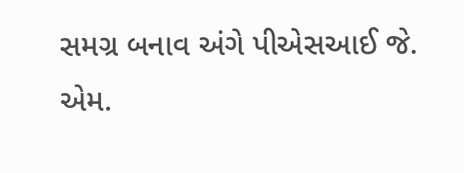સમગ્ર બનાવ અંગે પીએસઆઈ જે. એમ.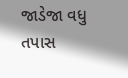જાડેજા વધુ તપાસ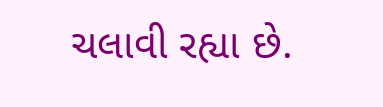ચલાવી રહ્યા છે.